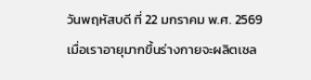วันพฤหัสบดี ที่ 22 มกราคม พ.ศ. 2569
เมื่อเราอายุมากขึ้นร่างกายจะผลิตเซล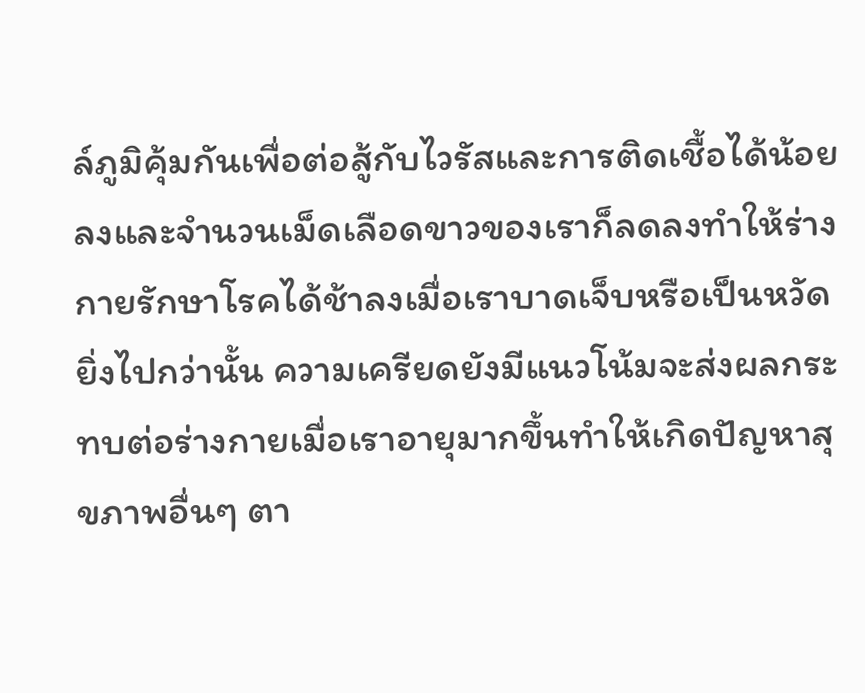ล์ภูมิคุ้มกันเพื่อต่อสู้กับไวรัสและการติดเชื้อได้น้อยลงและจำนวนเม็ดเลือดขาวของเราก็ลดลงทำให้ร่างกายรักษาโรคได้ช้าลงเมื่อเราบาดเจ็บหรือเป็นหวัดยิ่งไปกว่านั้น ความเครียดยังมีแนวโน้มจะส่งผลกระทบต่อร่างกายเมื่อเราอายุมากขึ้นทำให้เกิดปัญหาสุขภาพอื่นๆ ตา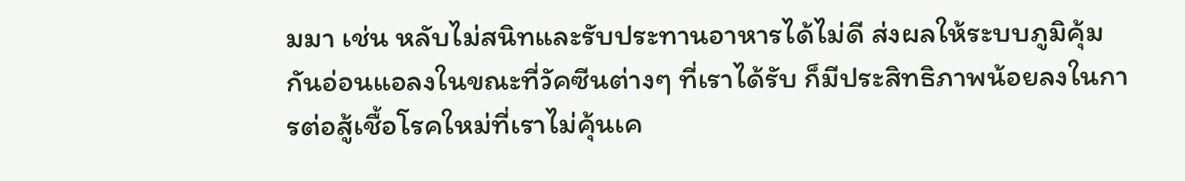มมา เช่น หลับไม่สนิทและรับประทานอาหารได้ไม่ดี ส่งผลให้ระบบภูมิคุ้มกันอ่อนแอลงในขณะที่วัคซีนต่างๆ ที่เราได้รับ ก็มีประสิทธิภาพน้อยลงในการต่อสู้เชื้อโรคใหม่ที่เราไม่คุ้นเค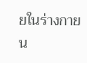ยในร่างกาย
น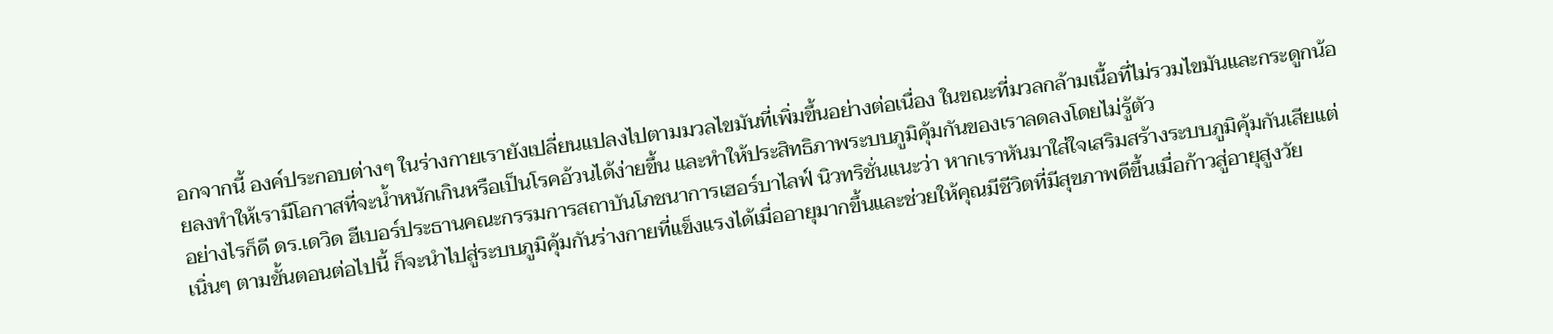อกจากนี้ องค์ประกอบต่างๆ ในร่างกายเรายังเปลี่ยนแปลงไปตามมวลไขมันที่เพิ่มขึ้นอย่างต่อเนื่อง ในขณะที่มวลกล้ามเนื้อที่ไม่รวมไขมันและกระดูกน้อยลงทำให้เรามีโอกาสที่จะน้ำหนักเกินหรือเป็นโรคอ้วนได้ง่ายขึ้น และทำให้ประสิทธิภาพระบบภูมิคุ้มกันของเราลดลงโดยไม่รู้ตัว
อย่างไรก็ดี ดร.เดวิด ฮีเบอร์ประธานคณะกรรมการสถาบันโภชนาการเฮอร์บาไลฟ์ นิวทริชั่นแนะว่า หากเราหันมาใส่ใจเสริมสร้างระบบภูมิคุ้มกันเสียแต่เนิ่นๆ ตามขั้นตอนต่อไปนี้ ก็จะนำไปสู่ระบบภูมิคุ้มกันร่างกายที่แข็งแรงได้เมื่ออายุมากขึ้นและช่วยให้คุณมีชีวิตที่มีสุขภาพดีขึ้นเมื่อก้าวสู่อายุสูงวัย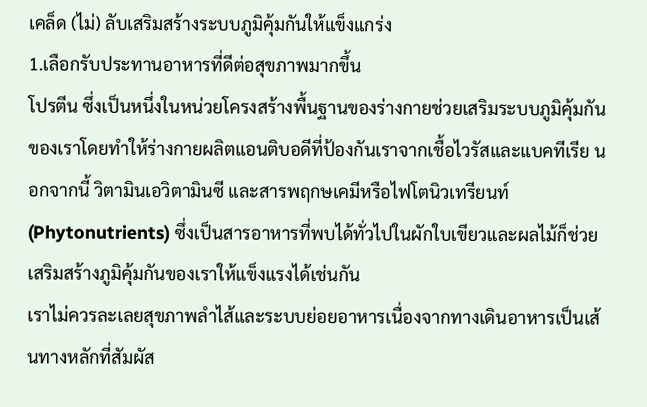เคล็ด (ไม่) ลับเสริมสร้างระบบภูมิคุ้มกันให้แข็งแกร่ง
1.เลือกรับประทานอาหารที่ดีต่อสุขภาพมากขึ้น
โปรตีน ซึ่งเป็นหนึ่งในหน่วยโครงสร้างพื้นฐานของร่างกายช่วยเสริมระบบภูมิคุ้มกันของเราโดยทำให้ร่างกายผลิตแอนติบอดีที่ป้องกันเราจากเชื้อไวรัสและแบคทีเรีย นอกจากนี้ วิตามินเอวิตามินซี และสารพฤกษเคมีหรือไฟโตนิวเทรียนท์ (Phytonutrients) ซึ่งเป็นสารอาหารที่พบได้ทั่วไปในผักใบเขียวและผลไม้ก็ช่วยเสริมสร้างภูมิคุ้มกันของเราให้แข็งแรงได้เช่นกัน
เราไม่ควรละเลยสุขภาพลำไส้และระบบย่อยอาหารเนื่องจากทางเดินอาหารเป็นเส้นทางหลักที่สัมผัส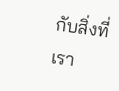กับสิ่งที่เรา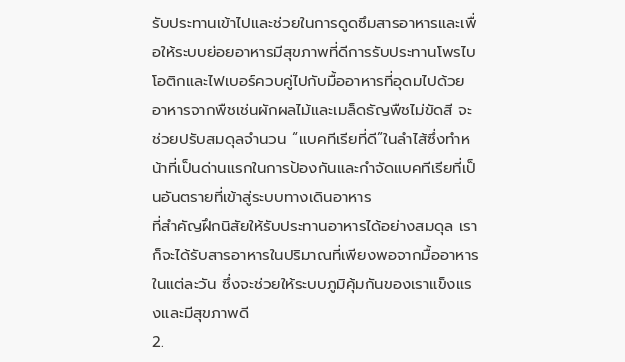รับประทานเข้าไปและช่วยในการดูดซึมสารอาหารและเพื่อให้ระบบย่อยอาหารมีสุขภาพที่ดีการรับประทานโพรไบโอติกและไฟเบอร์ควบคู่ไปกับมื้ออาหารที่อุดมไปด้วยอาหารจากพืชเช่นผักผลไม้และเมล็ดธัญพืชไม่ขัดสี จะช่วยปรับสมดุลจำนวน “แบคทีเรียที่ดี”ในลำไส้ซึ่งทำหน้าที่เป็นด่านแรกในการป้องกันและกำจัดแบคทีเรียที่เป็นอันตรายที่เข้าสู่ระบบทางเดินอาหาร
ที่สำคัญฝึกนิสัยให้รับประทานอาหารได้อย่างสมดุล เราก็จะได้รับสารอาหารในปริมาณที่เพียงพอจากมื้ออาหารในแต่ละวัน ซึ่งจะช่วยให้ระบบภูมิคุ้มกันของเราแข็งแรงและมีสุขภาพดี
2.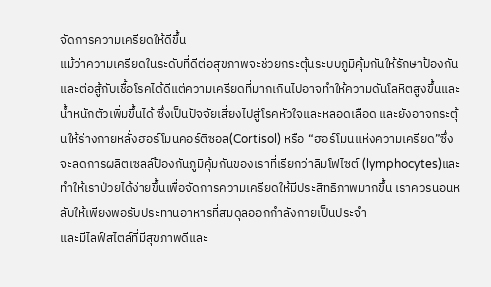จัดการความเครียดให้ดีขึ้น
แม้ว่าความเครียดในระดับที่ดีต่อสุขภาพจะช่วยกระตุ้นระบบภูมิคุ้มกันให้รักษาป้องกันและต่อสู้กับเชื้อโรคได้ดีแต่ความเครียดที่มากเกินไปอาจทำให้ความดันโลหิตสูงขึ้นและน้ำหนักตัวเพิ่มขึ้นได้ ซึ่งเป็นปัจจัยเสี่ยงไปสู่โรคหัวใจและหลอดเลือด และยังอาจกระตุ้นให้ร่างกายหลั่งฮอร์โมนคอร์ติซอล(Cortisol) หรือ “ฮอร์โมนแห่งความเครียด”ซึ่งจะลดการผลิตเซลล์ป้องกันภูมิคุ้มกันของเราที่เรียกว่าลิมโฟไซต์ (lymphocytes)และทำให้เราป่วยได้ง่ายขึ้นเพื่อจัดการความเครียดให้มีประสิทธิภาพมากขึ้น เราควรนอนหลับให้เพียงพอรับประทานอาหารที่สมดุลออกกำลังกายเป็นประจำ
และมีไลฟ์สไตล์ที่มีสุขภาพดีและ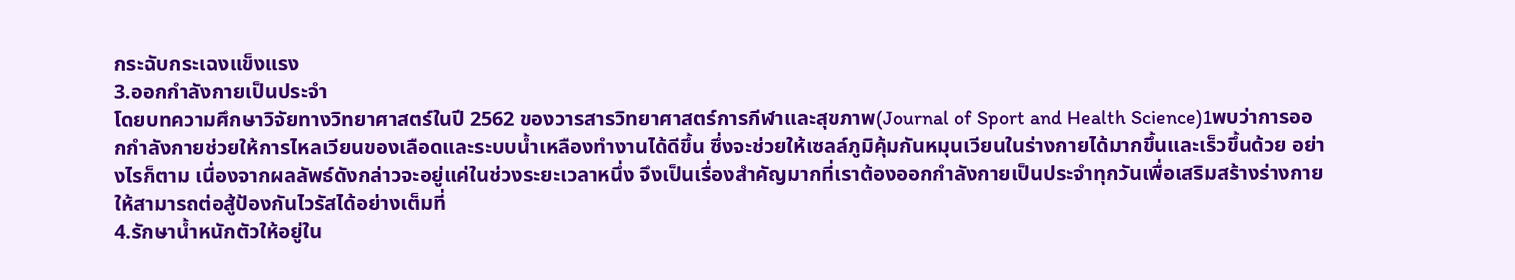กระฉับกระเฉงแข็งแรง
3.ออกกำลังกายเป็นประจำ
โดยบทความศึกษาวิจัยทางวิทยาศาสตร์ในปี 2562 ของวารสารวิทยาศาสตร์การกีฬาและสุขภาพ(Journal of Sport and Health Science)1พบว่าการออกกำลังกายช่วยให้การไหลเวียนของเลือดและระบบน้ำเหลืองทำงานได้ดีขึ้น ซึ่งจะช่วยให้เซลล์ภูมิคุ้มกันหมุนเวียนในร่างกายได้มากขึ้นและเร็วขึ้นด้วย อย่างไรก็ตาม เนื่องจากผลลัพธ์ดังกล่าวจะอยู่แค่ในช่วงระยะเวลาหนึ่ง จึงเป็นเรื่องสำคัญมากที่เราต้องออกกำลังกายเป็นประจำทุกวันเพื่อเสริมสร้างร่างกายให้สามารถต่อสู้ป้องกันไวรัสได้อย่างเต็มที่
4.รักษาน้ำหนักตัวให้อยู่ใน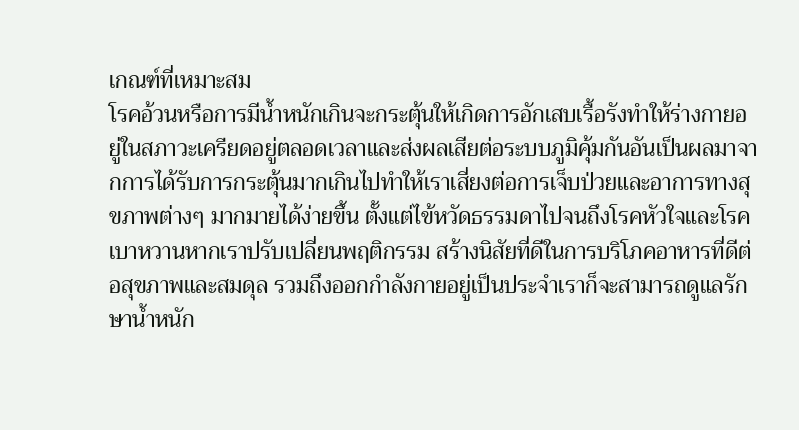เกณฑ์ที่เหมาะสม
โรคอ้วนหรือการมีน้ำหนักเกินจะกระตุ้นให้เกิดการอักเสบเรื้อรังทำให้ร่างกายอยู่ในสภาวะเครียดอยู่ตลอดเวลาและส่งผลเสียต่อระบบภูมิคุ้มกันอันเป็นผลมาจากการได้รับการกระตุ้นมากเกินไปทำให้เราเสี่ยงต่อการเจ็บป่วยและอาการทางสุขภาพต่างๆ มากมายได้ง่ายขึ้น ตั้งแต่ไข้หวัดธรรมดาไปจนถึงโรคหัวใจและโรคเบาหวานหากเราปรับเปลี่ยนพฤติกรรม สร้างนิสัยที่ดีในการบริโภคอาหารที่ดีต่อสุขภาพและสมดุล รวมถึงออกกำลังกายอยู่เป็นประจำเราก็จะสามารถดูแลรักษาน้ำหนัก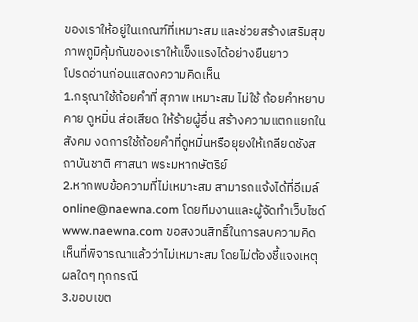ของเราให้อยู่ในเกณฑ์ที่เหมาะสม และช่วยสร้างเสริมสุขภาพภูมิคุ้มกันของเราให้แข็งแรงได้อย่างยืนยาว
โปรดอ่านก่อนแสดงความคิดเห็น
1.กรุณาใช้ถ้อยคำที่ สุภาพ เหมาะสม ไม่ใช้ ถ้อยคำหยาบคาย ดูหมิ่น ส่อเสียด ให้ร้ายผู้อื่น สร้างความแตกแยกในสังคม งดการใช้ถ้อยคำที่ดูหมิ่นหรือยุยงให้เกลียดชังสถาบันชาติ ศาสนา พระมหากษัตริย์
2.หากพบข้อความที่ไม่เหมาะสม สามารถแจ้งได้ที่อีเมล์ online@naewna.com โดยทีมงานและผู้จัดทำเว็บไซด์ www.naewna.com ขอสงวนสิทธิ์ในการลบความคิดเห็นที่พิจารณาแล้วว่าไม่เหมาะสม โดยไม่ต้องชี้แจงเหตุผลใดๆ ทุกกรณี
3.ขอบเขต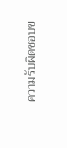ความรับผิดชอบข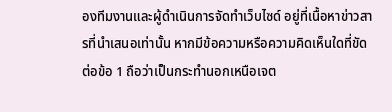องทีมงานและผู้ดำเนินการจัดทำเว็บไซด์ อยู่ที่เนื้อหาข่าวสารที่นำเสนอเท่านั้น หากมีข้อความหรือความคิดเห็นใดที่ขัดต่อข้อ 1 ถือว่าเป็นกระทำนอกเหนือเจต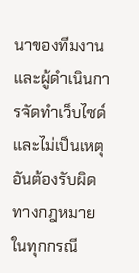นาของทีมงานและผู้ดำเนินการจัดทำเว็บไซด์ และไม่เป็นเหตุอันต้องรับผิดทางกฎหมายในทุกกรณี